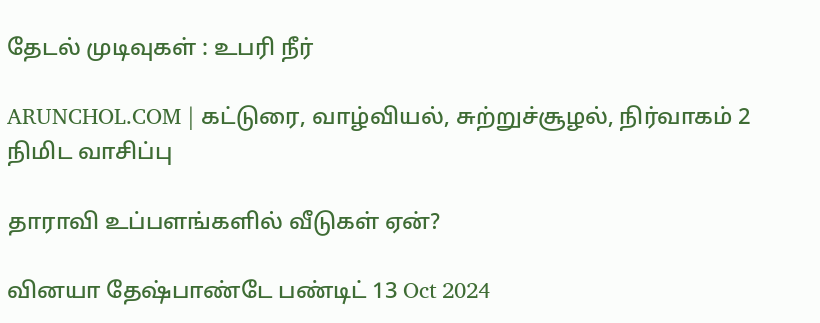தேடல் முடிவுகள் : உபரி நீர்

ARUNCHOL.COM | கட்டுரை, வாழ்வியல், சுற்றுச்சூழல், நிர்வாகம் 2 நிமிட வாசிப்பு

தாராவி உப்பளங்களில் வீடுகள் ஏன்?

வினயா தேஷ்பாண்டே பண்டிட் 13 Oct 2024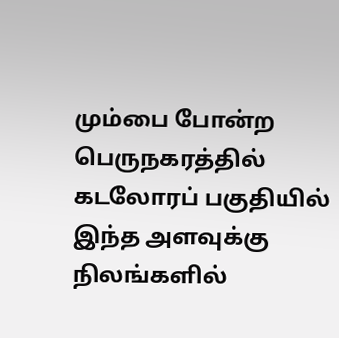மும்பை போன்ற பெருநகரத்தில் கடலோரப் பகுதியில் இந்த அளவுக்கு நிலங்களில்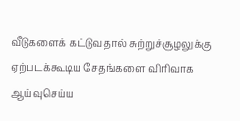வீடுகளைக் கட்டுவதால் சுற்றுச்சூழலுக்கு ஏற்படக்கூடிய சேதங்களை விரிவாக ஆய்வுசெய்ய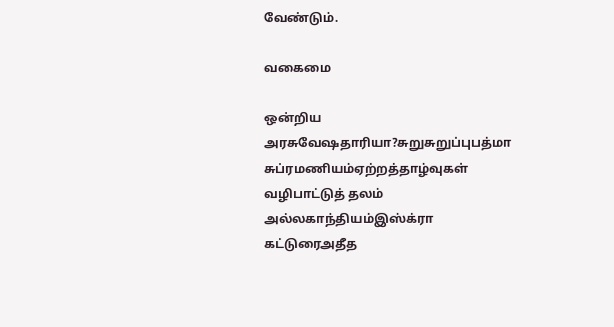வேண்டும்.

வகைமை

ஒன்றிய அரசுவேஷதாரியா?சுறுசுறுப்புபத்மா சுப்ரமணியம்ஏற்றத்தாழ்வுகள் வழிபாட்டுத் தலம் அல்லகாந்தியம்இஸ்க்ரா கட்டுரைஅதீத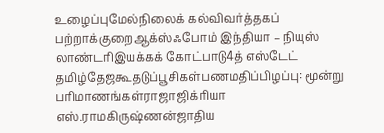உழைப்புமேல்நிலைக் கல்விவர்த்தகப் பற்றாக்குறைஆக்ஸ்ஃபோம் இந்தியா – நியுஸ் லாண்டரிஇயக்கக் கோட்பாடு4த் எஸ்டேட் தமிழ்தேஜகூதடுப்பூசிகள்பணமதிப்பிழப்பு: மூன்று பரிமாணங்கள்ராஜாஜிக்ரியா எஸ்.ராமகிருஷ்ணன்ஜாதிய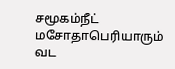சமூகம்நீட் மசோதாபெரியாரும் வட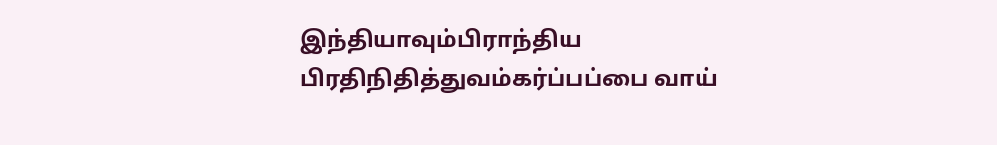இந்தியாவும்பிராந்திய பிரதிநிதித்துவம்கர்ப்பப்பை வாய்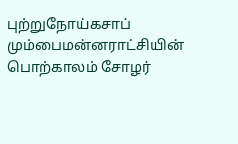புற்றுநோய்கசாப் மும்பைமன்னராட்சியின் பொற்காலம் சோழர்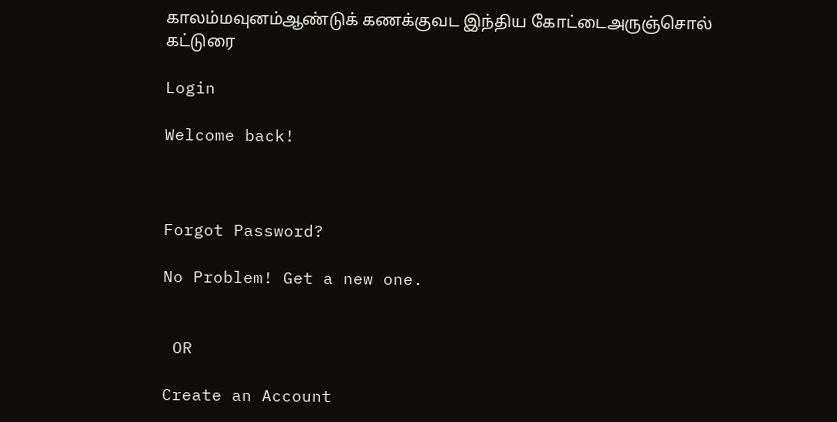காலம்மவுனம்ஆண்டுக் கணக்குவட இந்திய கோட்டைஅருஞ்சொல் கட்டுரை

Login

Welcome back!



Forgot Password?

No Problem! Get a new one.


 OR

Create an Account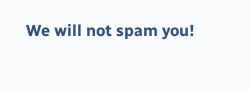We will not spam you!